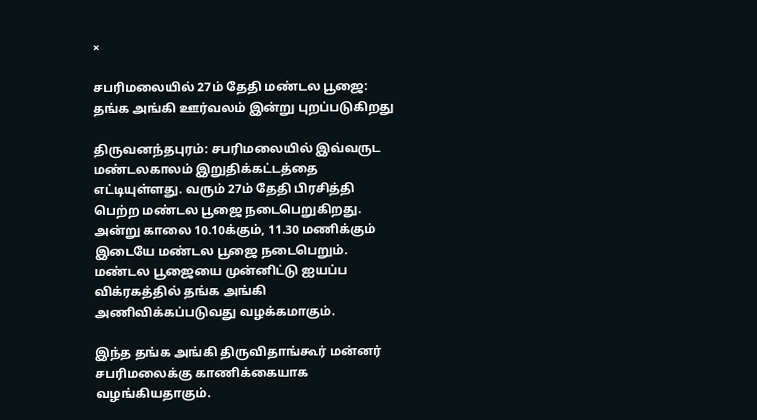×

சபரிமலையில் 27ம் தேதி மண்டல பூஜை: தங்க அங்கி ஊர்வலம் இன்று புறப்படுகிறது

திருவனந்தபுரம்: சபரிமலையில் இவ்வருட மண்டலகாலம் இறுதிக்கட்டத்தை எட்டியுள்ளது. வரும் 27ம் தேதி பிரசித்தி பெற்ற மண்டல பூஜை நடைபெறுகிறது. அன்று காலை 10.10க்கும், 11.30 மணிக்கும் இடையே மண்டல பூஜை நடைபெறும். மண்டல பூஜையை முன்னிட்டு ஐயப்ப விக்ரகத்தில் தங்க அங்கி அணிவிக்கப்படுவது வழக்கமாகும்.

இந்த தங்க அங்கி திருவிதாங்கூர் மன்னர் சபரிமலைக்கு காணிக்கையாக வழங்கியதாகும்.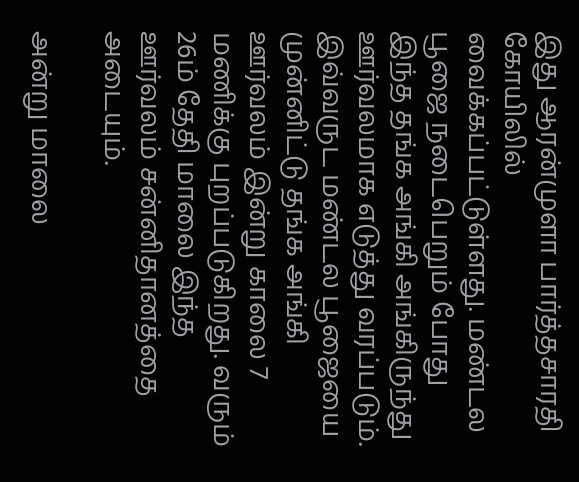இது ஆரன்முளா பார்த்தசாரதி கோயிலில் வைக்கப்பட்டுள்ளது. மண்டல பூஜை நடைபெறும் போது இந்த தங்க அங்கி அங்கிருந்து ஊர்வலமாக எடுத்து வரப்படும். இவ்வருட மண்டல பூஜையை முன்னிட்டு தங்க அங்கி ஊர்வலம் இன்று காலை 7 மணிக்கு புறப்படுகிறது. வரும் 26ம் தேதி மாலை இந்த ஊர்வலம் சன்னிதானத்தை அடையும்.

அன்று மாலை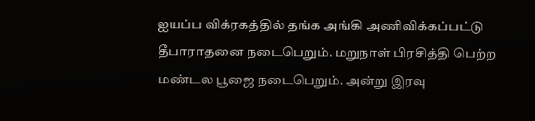ஐயப்ப விக்ரகத்தில் தங்க அங்கி அணிவிக்கப்பட்டு தீபாராதனை நடைபெறும். மறுநாள் பிரசித்தி பெற்ற மண்டல பூஜை நடைபெறும். அன்று இரவு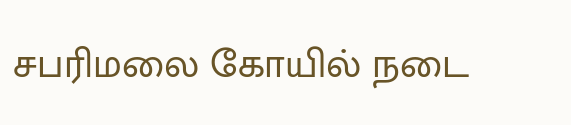சபரிமலை கோயில் நடை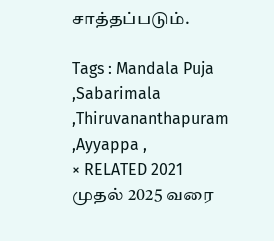சாத்தப்படும்.

Tags : Mandala Puja ,Sabarimala ,Thiruvananthapuram ,Ayyappa ,
× RELATED 2021 முதல் 2025 வரை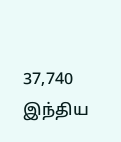37,740 இந்திய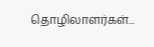தொழிலாளர்கள்...